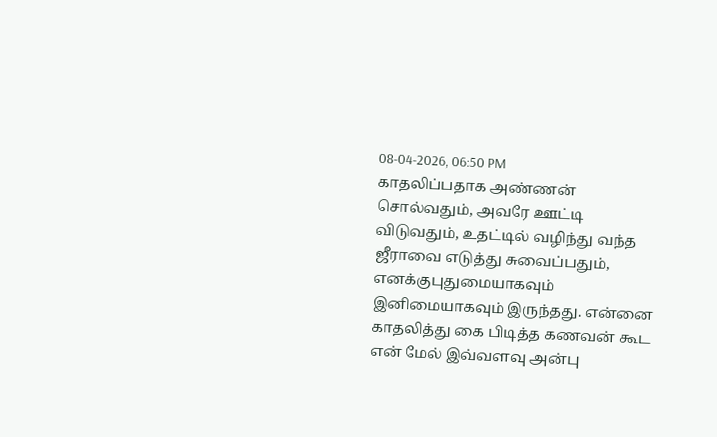08-04-2026, 06:50 PM
காதலிப்பதாக அண்ணன் சொல்வதும், அவரே ஊட்டி விடுவதும், உதட்டில் வழிந்து வந்த ஜீராவை எடுத்து சுவைப்பதும், எனக்குபுதுமையாகவும் இனிமையாகவும் இருந்தது. என்னை காதலித்து கை பிடித்த கணவன் கூட என் மேல் இவ்வளவு அன்பு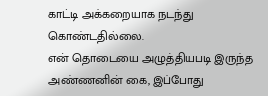காட்டி அக்கறையாக நடந்து கொண்டதில்லை.
என் தொடையை அழுத்தியபடி இருந்த அண்ணனின் கை, இப்போது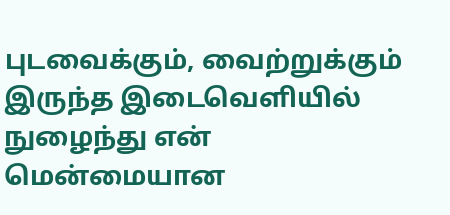புடவைக்கும், வைற்றுக்கும் இருந்த இடைவெளியில் நுழைந்து என் மென்மையான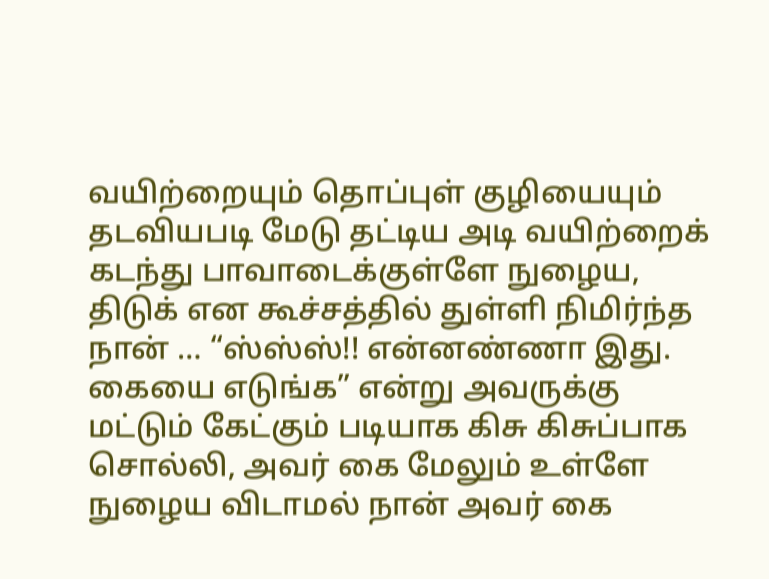வயிற்றையும் தொப்புள் குழியையும் தடவியபடி மேடு தட்டிய அடி வயிற்றைக் கடந்து பாவாடைக்குள்ளே நுழைய, திடுக் என கூச்சத்தில் துள்ளி நிமிர்ந்த நான் … “ஸ்ஸ்ஸ்!! என்னண்ணா இது. கையை எடுங்க” என்று அவருக்கு மட்டும் கேட்கும் படியாக கிசு கிசுப்பாக சொல்லி, அவர் கை மேலும் உள்ளே நுழைய விடாமல் நான் அவர் கை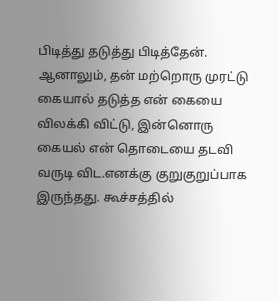பிடித்து தடுத்து பிடித்தேன். ஆனாலும், தன் மற்றொரு முரட்டு கையால் தடுத்த என் கையை விலக்கி விட்டு, இன்னொரு கையல் என் தொடையை தடவி வருடி விட.எனக்கு குறுகுறுப்பாக இருந்தது. கூச்சத்தில்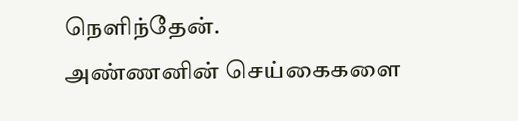நெளிந்தேன்.
அண்ணனின் செய்கைகளை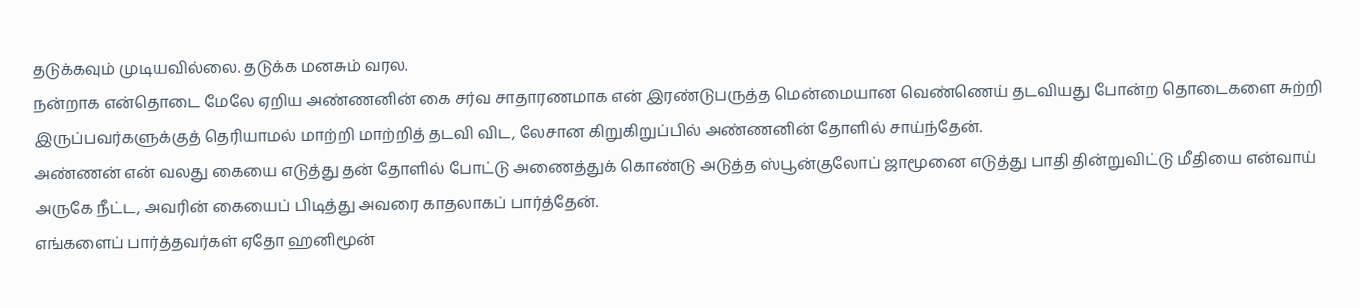தடுக்கவும் முடியவில்லை. தடுக்க மனசும் வரல.
நன்றாக என்தொடை மேலே ஏறிய அண்ணனின் கை சர்வ சாதாரணமாக என் இரண்டுபருத்த மென்மையான வெண்ணெய் தடவியது போன்ற தொடைகளை சுற்றி இருப்பவர்களுக்குத் தெரியாமல் மாற்றி மாற்றித் தடவி விட, லேசான கிறுகிறுப்பில் அண்ணனின் தோளில் சாய்ந்தேன்.
அண்ணன் என் வலது கையை எடுத்து தன் தோளில் போட்டு அணைத்துக் கொண்டு அடுத்த ஸ்பூன்குலோப் ஜாமூனை எடுத்து பாதி தின்றுவிட்டு மீதியை என்வாய் அருகே நீட்ட, அவரின் கையைப் பிடித்து அவரை காதலாகப் பார்த்தேன்.
எங்களைப் பார்த்தவர்கள் ஏதோ ஹனிமூன்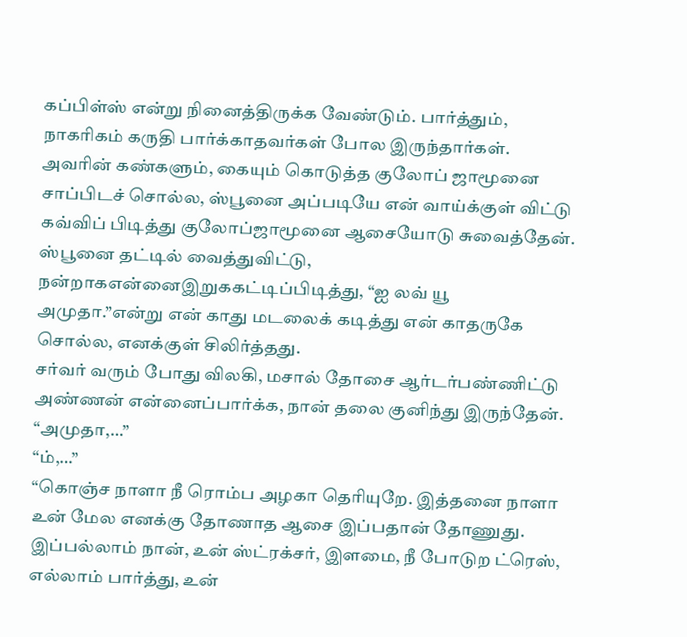கப்பிள்ஸ் என்று நினைத்திருக்க வேண்டும். பார்த்தும், நாகரிகம் கருதி பார்க்காதவர்கள் போல இருந்தார்கள்.
அவரின் கண்களும், கையும் கொடுத்த குலோப் ஜாமூனை சாப்பிடச் சொல்ல, ஸ்பூனை அப்படியே என் வாய்க்குள் விட்டு கவ்விப் பிடித்து குலோப்ஜாமூனை ஆசையோடு சுவைத்தேன்.
ஸ்பூனை தட்டில் வைத்துவிட்டு, நன்றாகஎன்னைஇறுககட்டிப்பிடித்து, “ஐ லவ் யூ அமுதா.”என்று என் காது மடலைக் கடித்து என் காதருகே சொல்ல, எனக்குள் சிலிர்த்தது.
சர்வர் வரும் போது விலகி, மசால் தோசை ஆர்டர்பண்ணிட்டு அண்ணன் என்னைப்பார்க்க, நான் தலை குனிந்து இருந்தேன்.
“அமுதா,…”
“ம்,…”
“கொஞ்ச நாளா நீ ரொம்ப அழகா தெரியுறே. இத்தனை நாளா உன் மேல எனக்கு தோணாத ஆசை இப்பதான் தோணுது. இப்பல்லாம் நான், உன் ஸ்ட்ரக்சர், இளமை, நீ போடுற ட்ரெஸ், எல்லாம் பார்த்து, உன்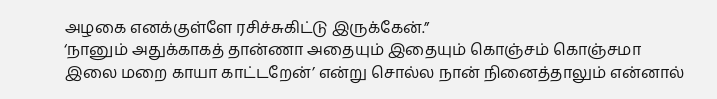அழகை எனக்குள்ளே ரசிச்சுகிட்டு இருக்கேன்.”
‘நானும் அதுக்காகத் தான்ணா அதையும் இதையும் கொஞ்சம் கொஞ்சமா இலை மறை காயா காட்டறேன்’ என்று சொல்ல நான் நினைத்தாலும் என்னால்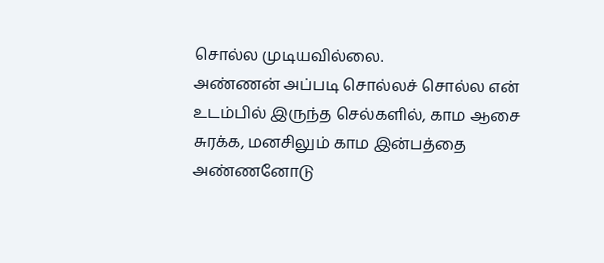சொல்ல முடியவில்லை.
அண்ணன் அப்படி சொல்லச் சொல்ல என் உடம்பில் இருந்த செல்களில், காம ஆசை சுரக்க, மனசிலும் காம இன்பத்தை அண்ணனோடு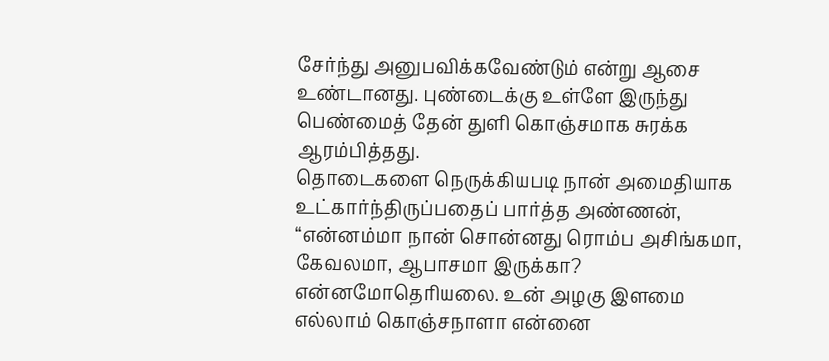சேர்ந்து அனுபவிக்கவேண்டும் என்று ஆசை உண்டானது. புண்டைக்கு உள்ளே இருந்து பெண்மைத் தேன் துளி கொஞ்சமாக சுரக்க ஆரம்பித்தது.
தொடைகளை நெருக்கியபடி நான் அமைதியாக உட்கார்ந்திருப்பதைப் பார்த்த அண்ணன், “என்னம்மா நான் சொன்னது ரொம்ப அசிங்கமா, கேவலமா, ஆபாசமா இருக்கா? என்னமோதெரியலை. உன் அழகு இளமை எல்லாம் கொஞ்சநாளா என்னை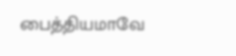பைத்தியமாவே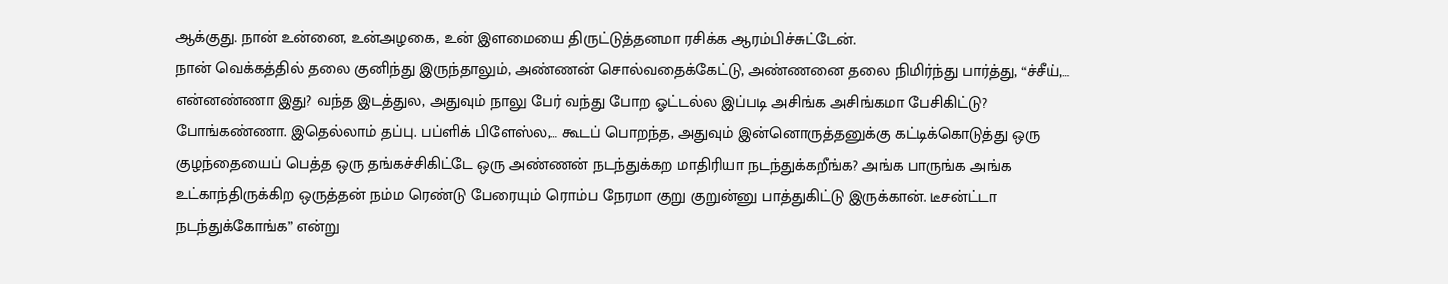ஆக்குது. நான் உன்னை, உன்அழகை, உன் இளமையை திருட்டுத்தனமா ரசிக்க ஆரம்பிச்சுட்டேன்.
நான் வெக்கத்தில் தலை குனிந்து இருந்தாலும், அண்ணன் சொல்வதைக்கேட்டு, அண்ணனை தலை நிமிர்ந்து பார்த்து, “ச்சீய்,… என்னண்ணா இது? வந்த இடத்துல, அதுவும் நாலு பேர் வந்து போற ஓட்டல்ல இப்படி அசிங்க அசிங்கமா பேசிகிட்டு? போங்கண்ணா. இதெல்லாம் தப்பு. பப்ளிக் பிளேஸ்ல,… கூடப் பொறந்த, அதுவும் இன்னொருத்தனுக்கு கட்டிக்கொடுத்து ஒரு குழந்தையைப் பெத்த ஒரு தங்கச்சிகிட்டே ஒரு அண்ணன் நடந்துக்கற மாதிரியா நடந்துக்கறீங்க? அங்க பாருங்க அங்க உட்காந்திருக்கிற ஒருத்தன் நம்ம ரெண்டு பேரையும் ரொம்ப நேரமா குறு குறுன்னு பாத்துகிட்டு இருக்கான். டீசன்ட்டா நடந்துக்கோங்க” என்று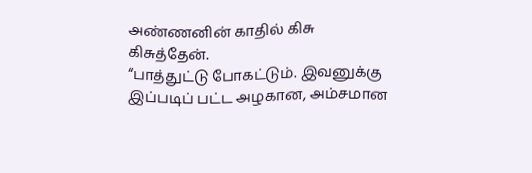அண்ணனின் காதில் கிசு கிசுத்தேன்.
“பாத்துட்டு போகட்டும். இவனுக்கு இப்படிப் பட்ட அழகான, அம்சமான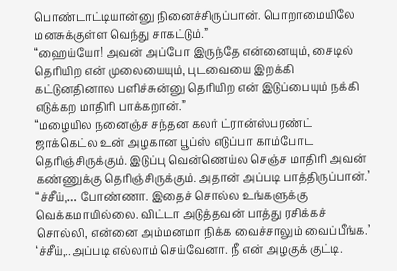பொண்டாட்டியான்னு நினைச்சிருப்பான். பொறாமையிலே மனசுக்குள்ள வெந்து சாகட்டும்.”
“ஹைய்யோ! அவன் அப்போ இருந்தே என்னையும், சைடில் தெரியிற என் முலையையும், புடவையை இறக்கி கட்டுனதினால பளிச்சுன்னு தெரியிற என் இடுப்பையும் நக்கி எடுக்கற மாதிரி பாக்கறான்.”
“மழையில நனைஞ்ச சந்தன கலர் ட்ரான்ஸ்பரண்ட் ஜாக்கெட்ல உன் அழகான பூப்ஸ் எடுப்பா காம்போட தெரிஞ்சிருக்கும். இடுப்பு வென்ணெய்ல செஞ்ச மாதிரி அவன் கண்ணுக்கு தெரிஞ்சிருக்கும். அதான் அப்படி பாத்திருப்பான்.’
“ச்சீய்,… போண்ணா. இதைச் சொல்ல உங்களுக்கு வெக்கமாயில்லை. விட்டா அடுத்தவன் பாத்து ரசிக்கச் சொல்லி, என்னை அம்மனமா நிக்க வைச்சாலும் வைப்பீங்க.’
‘ச்சீய்,..அப்படி எல்லாம் செய்வேனா. நீ என் அழகுக் குட்டி.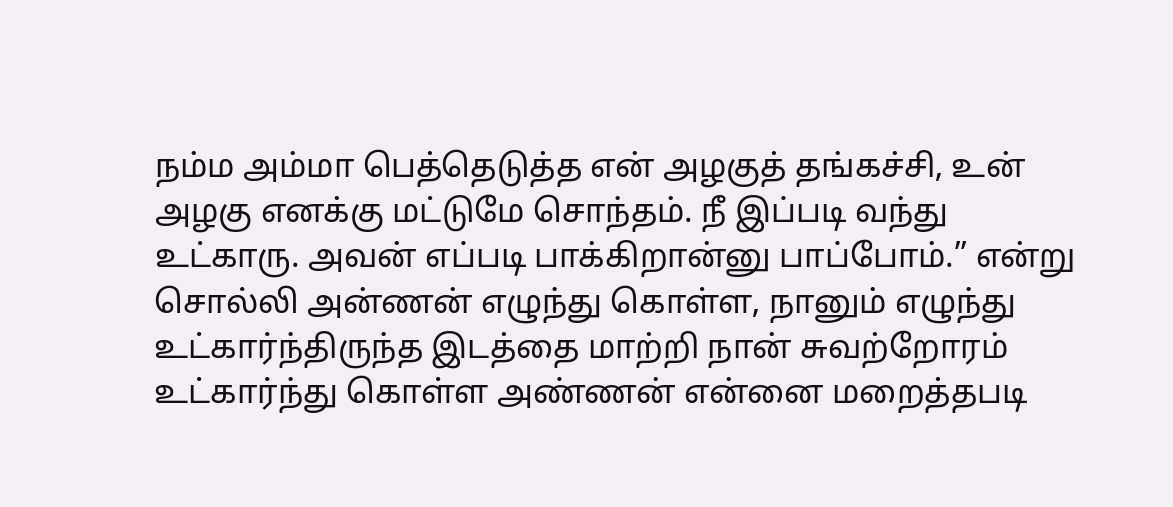நம்ம அம்மா பெத்தெடுத்த என் அழகுத் தங்கச்சி, உன் அழகு எனக்கு மட்டுமே சொந்தம். நீ இப்படி வந்து உட்காரு. அவன் எப்படி பாக்கிறான்னு பாப்போம்.” என்று சொல்லி அன்ணன் எழுந்து கொள்ள, நானும் எழுந்து உட்கார்ந்திருந்த இடத்தை மாற்றி நான் சுவற்றோரம் உட்கார்ந்து கொள்ள அண்ணன் என்னை மறைத்தபடி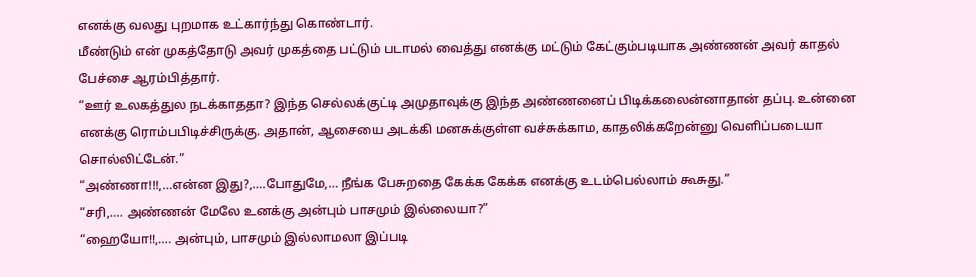எனக்கு வலது புறமாக உட்கார்ந்து கொண்டார்.
மீண்டும் என் முகத்தோடு அவர் முகத்தை பட்டும் படாமல் வைத்து எனக்கு மட்டும் கேட்கும்படியாக அண்ணன் அவர் காதல் பேச்சை ஆரம்பித்தார்.
“ஊர் உலகத்துல நடக்காததா? இந்த செல்லக்குட்டி அமுதாவுக்கு இந்த அண்ணனைப் பிடிக்கலைன்னாதான் தப்பு. உன்னை எனக்கு ரொம்பபிடிச்சிருக்கு. அதான், ஆசையை அடக்கி மனசுக்குள்ள வச்சுக்காம, காதலிக்கறேன்னு வெளிப்படையா சொல்லிட்டேன்.”
“அண்ணா!!!,…என்ன இது?,….போதுமே,… நீங்க பேசுறதை கேக்க கேக்க எனக்கு உடம்பெல்லாம் கூசுது.”
“சரி,…. அண்ணன் மேலே உனக்கு அன்பும் பாசமும் இல்லையா?”
“ஹையோ!!,…. அன்பும், பாசமும் இல்லாமலா இப்படி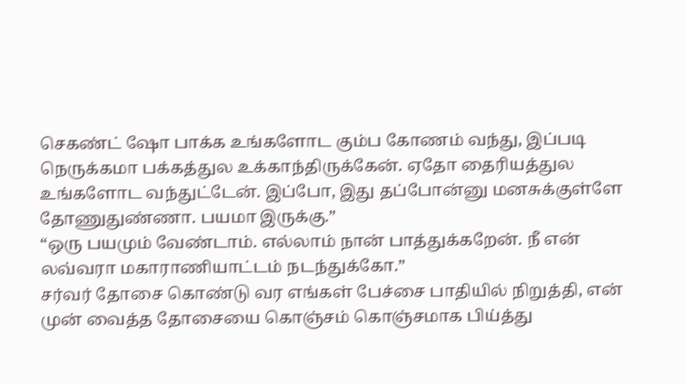செகண்ட் ஷோ பாக்க உங்களோட கும்ப கோணம் வந்து, இப்படி நெருக்கமா பக்கத்துல உக்காந்திருக்கேன். ஏதோ தைரியத்துல உங்களோட வந்துட்டேன். இப்போ, இது தப்போன்னு மனசுக்குள்ளே தோணுதுண்ணா. பயமா இருக்கு.”
“ஒரு பயமும் வேண்டாம். எல்லாம் நான் பாத்துக்கறேன். நீ என் லவ்வரா மகாராணியாட்டம் நடந்துக்கோ.”
சர்வர் தோசை கொண்டு வர எங்கள் பேச்சை பாதியில் நிறுத்தி, என் முன் வைத்த தோசையை கொஞ்சம் கொஞ்சமாக பிய்த்து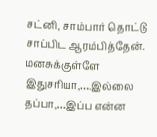சட்னி, சாம்பார் தொட்டு சாப்பிட ஆரம்பித்தேன்.
மனசுக்குள்ளே இதுசரியா,….இல்லை தப்பா,…இப்ப என்ன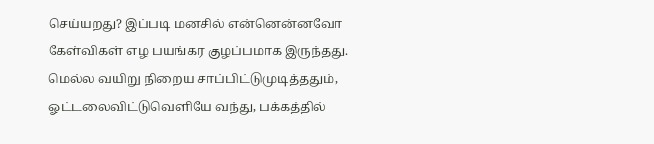செய்யறது? இப்படி மனசில் என்னென்னவோ கேள்விகள் எழ பயங்கர குழப்பமாக இருந்தது.
மெல்ல வயிறு நிறைய சாப்பிட்டுமுடித்ததும், ஓட்டலைவிட்டுவெளியே வந்து, பக்கத்தில்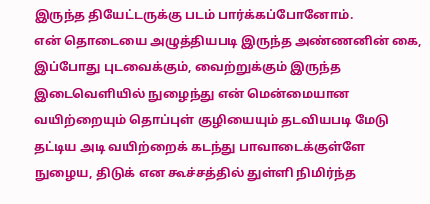இருந்த தியேட்டருக்கு படம் பார்க்கப்போனோம்.
என் தொடையை அழுத்தியபடி இருந்த அண்ணனின் கை, இப்போது புடவைக்கும், வைற்றுக்கும் இருந்த இடைவெளியில் நுழைந்து என் மென்மையான வயிற்றையும் தொப்புள் குழியையும் தடவியபடி மேடு தட்டிய அடி வயிற்றைக் கடந்து பாவாடைக்குள்ளே நுழைய, திடுக் என கூச்சத்தில் துள்ளி நிமிர்ந்த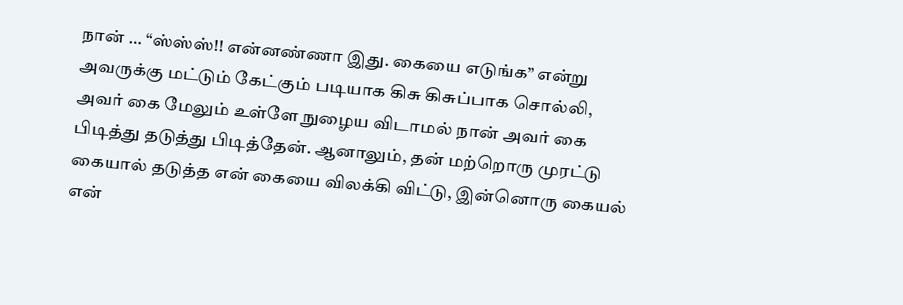நான் … “ஸ்ஸ்ஸ்!! என்னண்ணா இது. கையை எடுங்க” என்று அவருக்கு மட்டும் கேட்கும் படியாக கிசு கிசுப்பாக சொல்லி, அவர் கை மேலும் உள்ளே நுழைய விடாமல் நான் அவர் கை பிடித்து தடுத்து பிடித்தேன். ஆனாலும், தன் மற்றொரு முரட்டு கையால் தடுத்த என் கையை விலக்கி விட்டு, இன்னொரு கையல் என்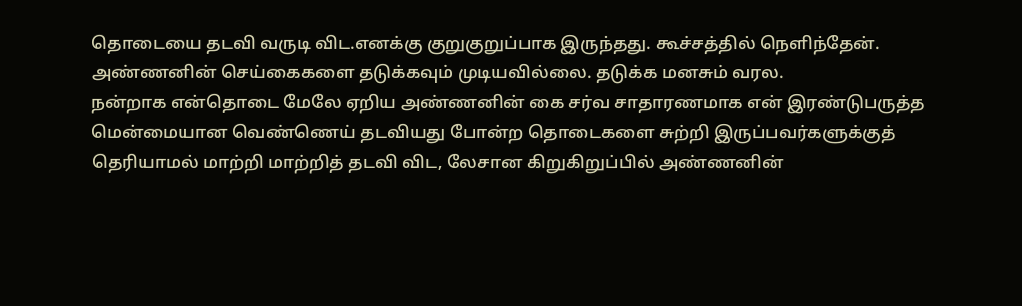தொடையை தடவி வருடி விட.எனக்கு குறுகுறுப்பாக இருந்தது. கூச்சத்தில் நெளிந்தேன்.
அண்ணனின் செய்கைகளை தடுக்கவும் முடியவில்லை. தடுக்க மனசும் வரல.
நன்றாக என்தொடை மேலே ஏறிய அண்ணனின் கை சர்வ சாதாரணமாக என் இரண்டுபருத்த மென்மையான வெண்ணெய் தடவியது போன்ற தொடைகளை சுற்றி இருப்பவர்களுக்குத் தெரியாமல் மாற்றி மாற்றித் தடவி விட, லேசான கிறுகிறுப்பில் அண்ணனின்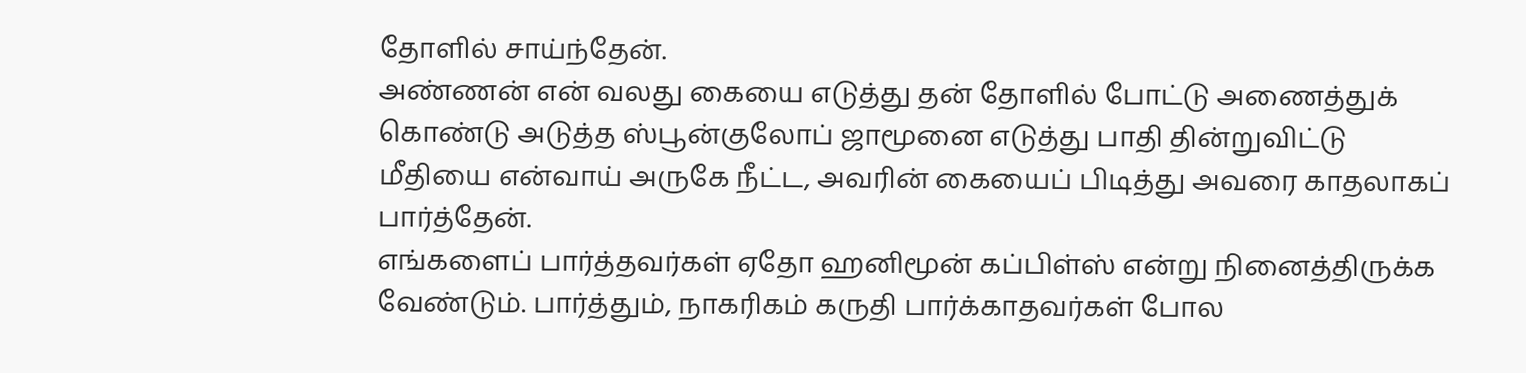தோளில் சாய்ந்தேன்.
அண்ணன் என் வலது கையை எடுத்து தன் தோளில் போட்டு அணைத்துக் கொண்டு அடுத்த ஸ்பூன்குலோப் ஜாமூனை எடுத்து பாதி தின்றுவிட்டு மீதியை என்வாய் அருகே நீட்ட, அவரின் கையைப் பிடித்து அவரை காதலாகப் பார்த்தேன்.
எங்களைப் பார்த்தவர்கள் ஏதோ ஹனிமூன் கப்பிள்ஸ் என்று நினைத்திருக்க வேண்டும். பார்த்தும், நாகரிகம் கருதி பார்க்காதவர்கள் போல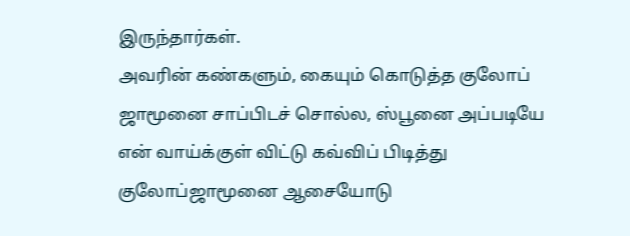இருந்தார்கள்.
அவரின் கண்களும், கையும் கொடுத்த குலோப் ஜாமூனை சாப்பிடச் சொல்ல, ஸ்பூனை அப்படியே என் வாய்க்குள் விட்டு கவ்விப் பிடித்து குலோப்ஜாமூனை ஆசையோடு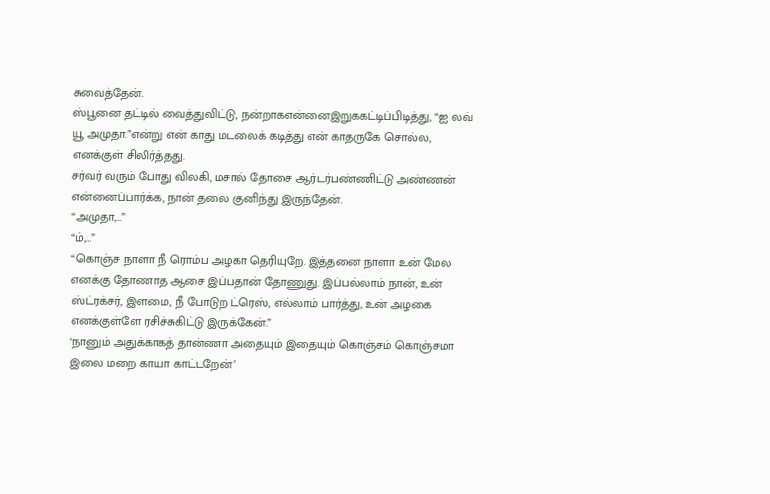சுவைத்தேன்.
ஸ்பூனை தட்டில் வைத்துவிட்டு, நன்றாகஎன்னைஇறுககட்டிப்பிடித்து, “ஐ லவ் யூ அமுதா.”என்று என் காது மடலைக் கடித்து என் காதருகே சொல்ல, எனக்குள் சிலிர்த்தது.
சர்வர் வரும் போது விலகி, மசால் தோசை ஆர்டர்பண்ணிட்டு அண்ணன் என்னைப்பார்க்க, நான் தலை குனிந்து இருந்தேன்.
“அமுதா,…”
“ம்,…”
“கொஞ்ச நாளா நீ ரொம்ப அழகா தெரியுறே. இத்தனை நாளா உன் மேல எனக்கு தோணாத ஆசை இப்பதான் தோணுது. இப்பல்லாம் நான், உன் ஸ்ட்ரக்சர், இளமை, நீ போடுற ட்ரெஸ், எல்லாம் பார்த்து, உன் அழகை எனக்குள்ளே ரசிச்சுகிட்டு இருக்கேன்.”
‘நானும் அதுக்காகத் தான்ணா அதையும் இதையும் கொஞ்சம் கொஞ்சமா இலை மறை காயா காட்டறேன்’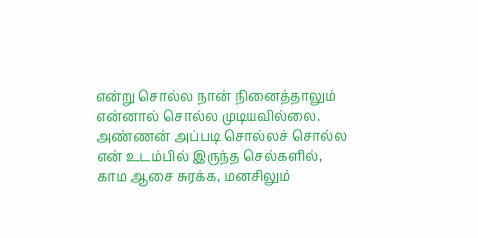என்று சொல்ல நான் நினைத்தாலும் என்னால் சொல்ல முடியவில்லை.
அண்ணன் அப்படி சொல்லச் சொல்ல என் உடம்பில் இருந்த செல்களில், காம ஆசை சுரக்க, மனசிலும்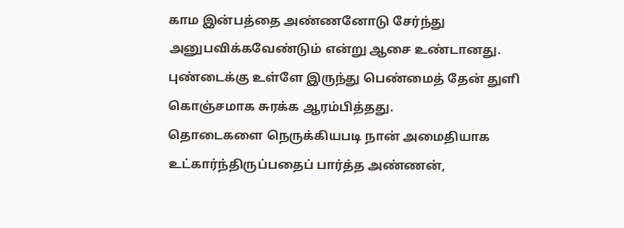காம இன்பத்தை அண்ணனோடு சேர்ந்து அனுபவிக்கவேண்டும் என்று ஆசை உண்டானது. புண்டைக்கு உள்ளே இருந்து பெண்மைத் தேன் துளி கொஞ்சமாக சுரக்க ஆரம்பித்தது.
தொடைகளை நெருக்கியபடி நான் அமைதியாக உட்கார்ந்திருப்பதைப் பார்த்த அண்ணன்,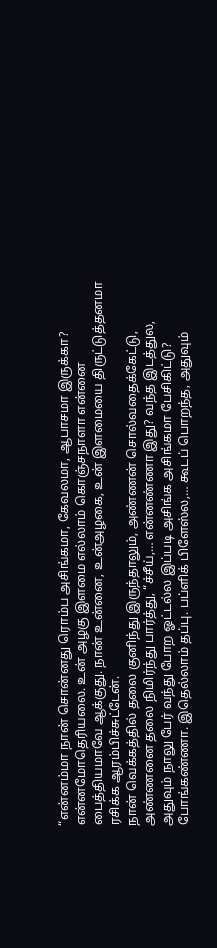“என்னம்மா நான் சொன்னது ரொம்ப அசிங்கமா, கேவலமா, ஆபாசமா இருக்கா? என்னமோதெரியலை. உன் அழகு இளமை எல்லாம் கொஞ்சநாளா என்னை பைத்தியமாவே ஆக்குது. நான் உன்னை, உன்அழகை, உன் இளமையை திருட்டுத்தனமா ரசிக்க ஆரம்பிச்சுட்டேன்.
நான் வெக்கத்தில் தலை குனிந்து இருந்தாலும், அண்ணன் சொல்வதைக்கேட்டு, அண்ணனை தலை நிமிர்ந்து பார்த்து, “ச்சீய்,… என்னண்ணா இது? வந்த இடத்துல, அதுவும் நாலு பேர் வந்து போற ஓட்டல்ல இப்படி அசிங்க அசிங்கமா பேசிகிட்டு? போங்கண்ணா. இதெல்லாம் தப்பு. பப்ளிக் பிளேஸ்ல,… கூடப் பொறந்த, அதுவும்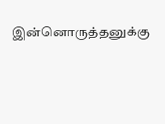இன்னொருத்தனுக்கு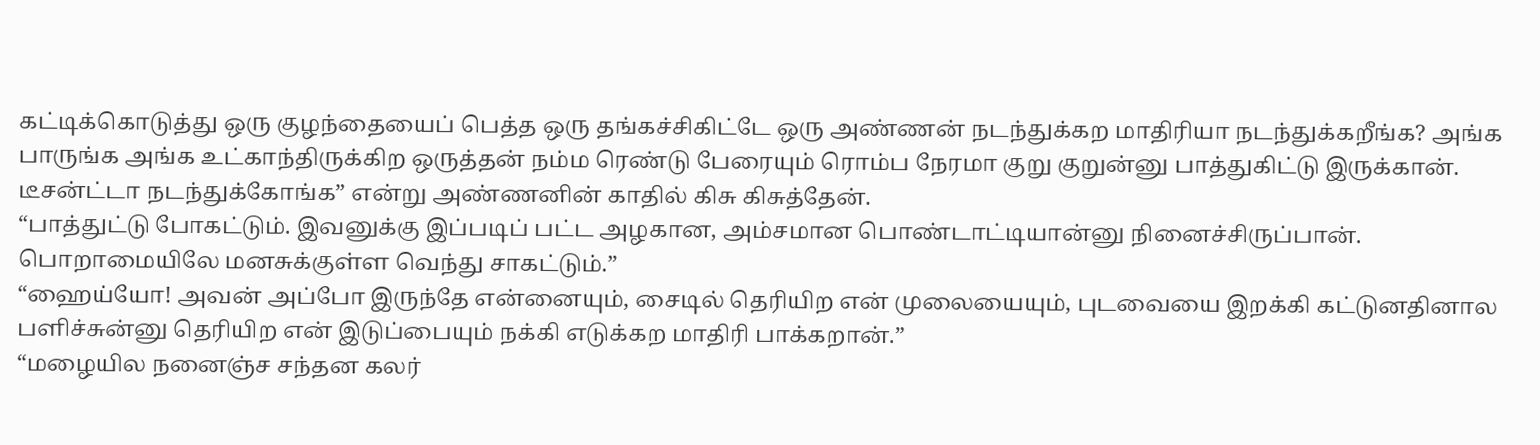கட்டிக்கொடுத்து ஒரு குழந்தையைப் பெத்த ஒரு தங்கச்சிகிட்டே ஒரு அண்ணன் நடந்துக்கற மாதிரியா நடந்துக்கறீங்க? அங்க பாருங்க அங்க உட்காந்திருக்கிற ஒருத்தன் நம்ம ரெண்டு பேரையும் ரொம்ப நேரமா குறு குறுன்னு பாத்துகிட்டு இருக்கான். டீசன்ட்டா நடந்துக்கோங்க” என்று அண்ணனின் காதில் கிசு கிசுத்தேன்.
“பாத்துட்டு போகட்டும். இவனுக்கு இப்படிப் பட்ட அழகான, அம்சமான பொண்டாட்டியான்னு நினைச்சிருப்பான். பொறாமையிலே மனசுக்குள்ள வெந்து சாகட்டும்.”
“ஹைய்யோ! அவன் அப்போ இருந்தே என்னையும், சைடில் தெரியிற என் முலையையும், புடவையை இறக்கி கட்டுனதினால பளிச்சுன்னு தெரியிற என் இடுப்பையும் நக்கி எடுக்கற மாதிரி பாக்கறான்.”
“மழையில நனைஞ்ச சந்தன கலர்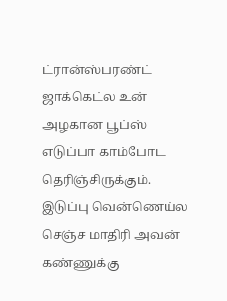ட்ரான்ஸ்பரண்ட் ஜாக்கெட்ல உன் அழகான பூப்ஸ் எடுப்பா காம்போட தெரிஞ்சிருக்கும். இடுப்பு வென்ணெய்ல செஞ்ச மாதிரி அவன் கண்ணுக்கு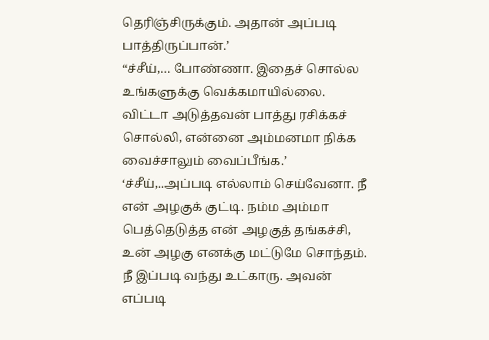தெரிஞ்சிருக்கும். அதான் அப்படி பாத்திருப்பான்.’
“ச்சீய்,… போண்ணா. இதைச் சொல்ல உங்களுக்கு வெக்கமாயில்லை. விட்டா அடுத்தவன் பாத்து ரசிக்கச் சொல்லி, என்னை அம்மனமா நிக்க வைச்சாலும் வைப்பீங்க.’
‘ச்சீய்,..அப்படி எல்லாம் செய்வேனா. நீ என் அழகுக் குட்டி. நம்ம அம்மா பெத்தெடுத்த என் அழகுத் தங்கச்சி, உன் அழகு எனக்கு மட்டுமே சொந்தம். நீ இப்படி வந்து உட்காரு. அவன் எப்படி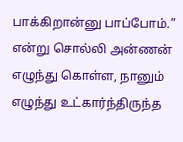பாக்கிறான்னு பாப்போம்.” என்று சொல்லி அன்ணன் எழுந்து கொள்ள, நானும் எழுந்து உட்கார்ந்திருந்த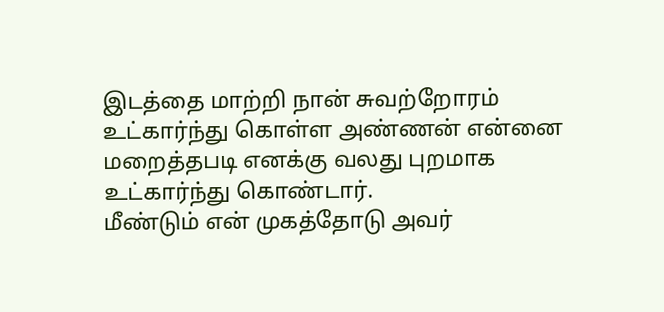இடத்தை மாற்றி நான் சுவற்றோரம் உட்கார்ந்து கொள்ள அண்ணன் என்னை மறைத்தபடி எனக்கு வலது புறமாக உட்கார்ந்து கொண்டார்.
மீண்டும் என் முகத்தோடு அவர்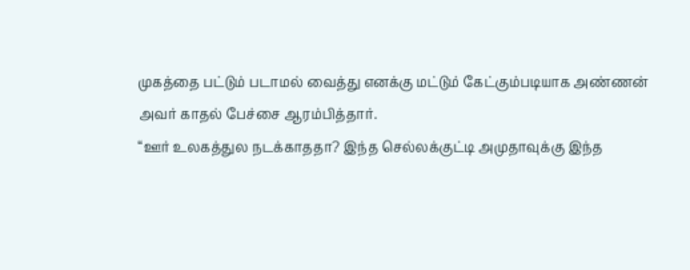முகத்தை பட்டும் படாமல் வைத்து எனக்கு மட்டும் கேட்கும்படியாக அண்ணன் அவர் காதல் பேச்சை ஆரம்பித்தார்.
“ஊர் உலகத்துல நடக்காததா? இந்த செல்லக்குட்டி அமுதாவுக்கு இந்த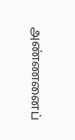அண்ணனைப்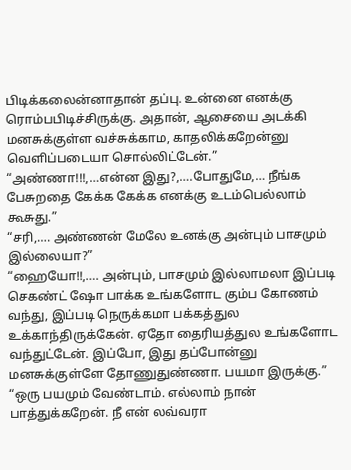பிடிக்கலைன்னாதான் தப்பு. உன்னை எனக்கு ரொம்பபிடிச்சிருக்கு. அதான், ஆசையை அடக்கி மனசுக்குள்ள வச்சுக்காம, காதலிக்கறேன்னு வெளிப்படையா சொல்லிட்டேன்.”
“அண்ணா!!!,…என்ன இது?,….போதுமே,… நீங்க பேசுறதை கேக்க கேக்க எனக்கு உடம்பெல்லாம் கூசுது.”
“சரி,…. அண்ணன் மேலே உனக்கு அன்பும் பாசமும் இல்லையா?”
“ஹையோ!!,…. அன்பும், பாசமும் இல்லாமலா இப்படி செகண்ட் ஷோ பாக்க உங்களோட கும்ப கோணம் வந்து, இப்படி நெருக்கமா பக்கத்துல உக்காந்திருக்கேன். ஏதோ தைரியத்துல உங்களோட வந்துட்டேன். இப்போ, இது தப்போன்னு மனசுக்குள்ளே தோணுதுண்ணா. பயமா இருக்கு.”
“ஒரு பயமும் வேண்டாம். எல்லாம் நான் பாத்துக்கறேன். நீ என் லவ்வரா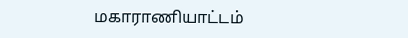மகாராணியாட்டம்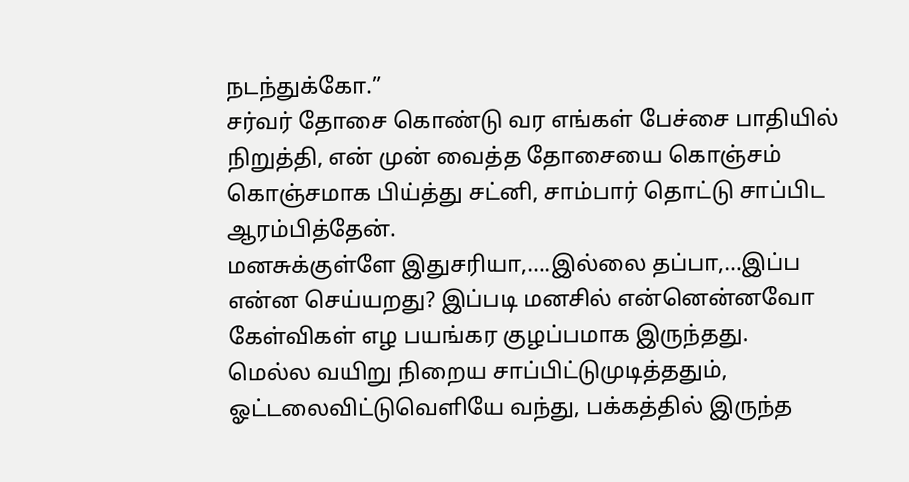நடந்துக்கோ.”
சர்வர் தோசை கொண்டு வர எங்கள் பேச்சை பாதியில் நிறுத்தி, என் முன் வைத்த தோசையை கொஞ்சம் கொஞ்சமாக பிய்த்து சட்னி, சாம்பார் தொட்டு சாப்பிட ஆரம்பித்தேன்.
மனசுக்குள்ளே இதுசரியா,….இல்லை தப்பா,…இப்ப என்ன செய்யறது? இப்படி மனசில் என்னென்னவோ கேள்விகள் எழ பயங்கர குழப்பமாக இருந்தது.
மெல்ல வயிறு நிறைய சாப்பிட்டுமுடித்ததும், ஓட்டலைவிட்டுவெளியே வந்து, பக்கத்தில் இருந்த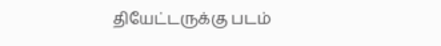தியேட்டருக்கு படம்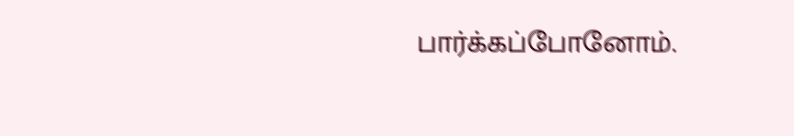பார்க்கப்போனோம்.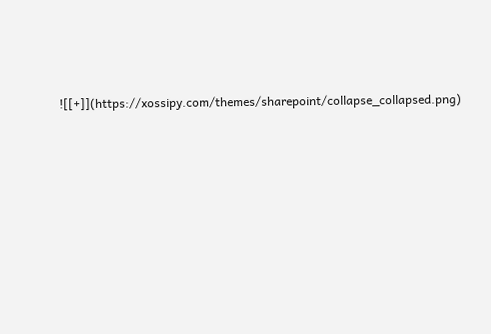![[+]](https://xossipy.com/themes/sharepoint/collapse_collapsed.png)